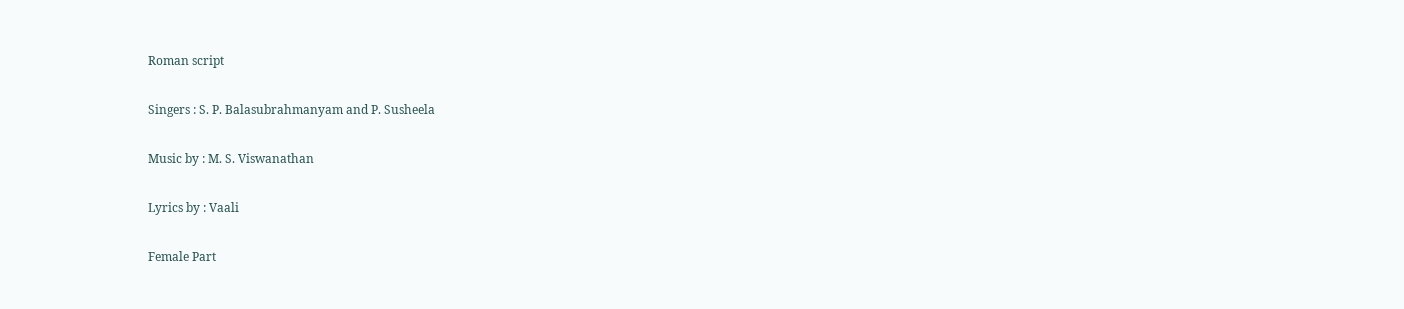Roman script

Singers : S. P. Balasubrahmanyam and P. Susheela

Music by : M. S. Viswanathan

Lyrics by : Vaali

Female Part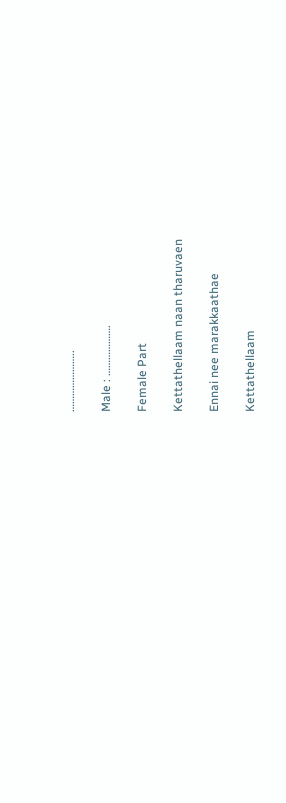…………………..

Male : ……………….

Female Part

Kettathellaam naan tharuvaen

Ennai nee marakkaathae

Kettathellaam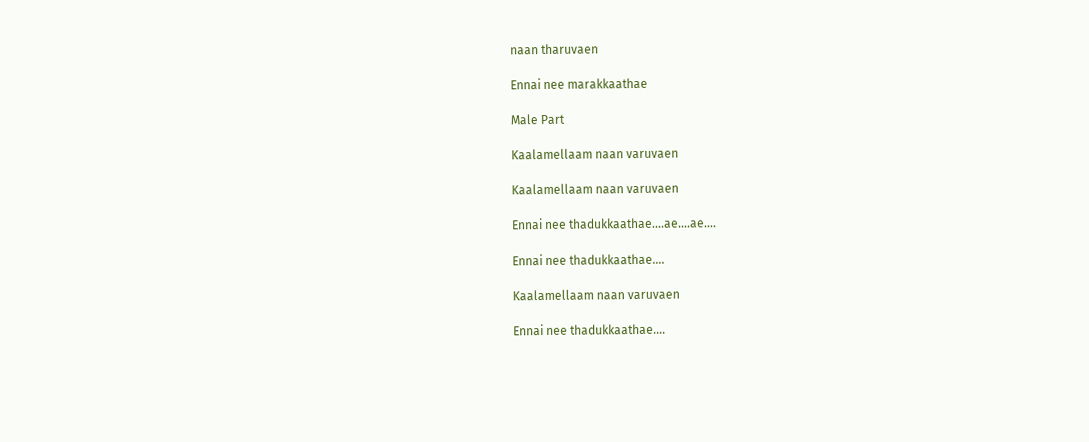naan tharuvaen

Ennai nee marakkaathae

Male Part

Kaalamellaam naan varuvaen

Kaalamellaam naan varuvaen

Ennai nee thadukkaathae….ae….ae….

Ennai nee thadukkaathae….

Kaalamellaam naan varuvaen

Ennai nee thadukkaathae….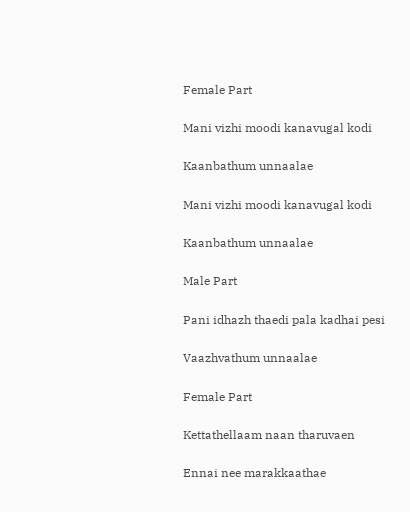Female Part

Mani vizhi moodi kanavugal kodi

Kaanbathum unnaalae

Mani vizhi moodi kanavugal kodi

Kaanbathum unnaalae

Male Part

Pani idhazh thaedi pala kadhai pesi

Vaazhvathum unnaalae

Female Part

Kettathellaam naan tharuvaen

Ennai nee marakkaathae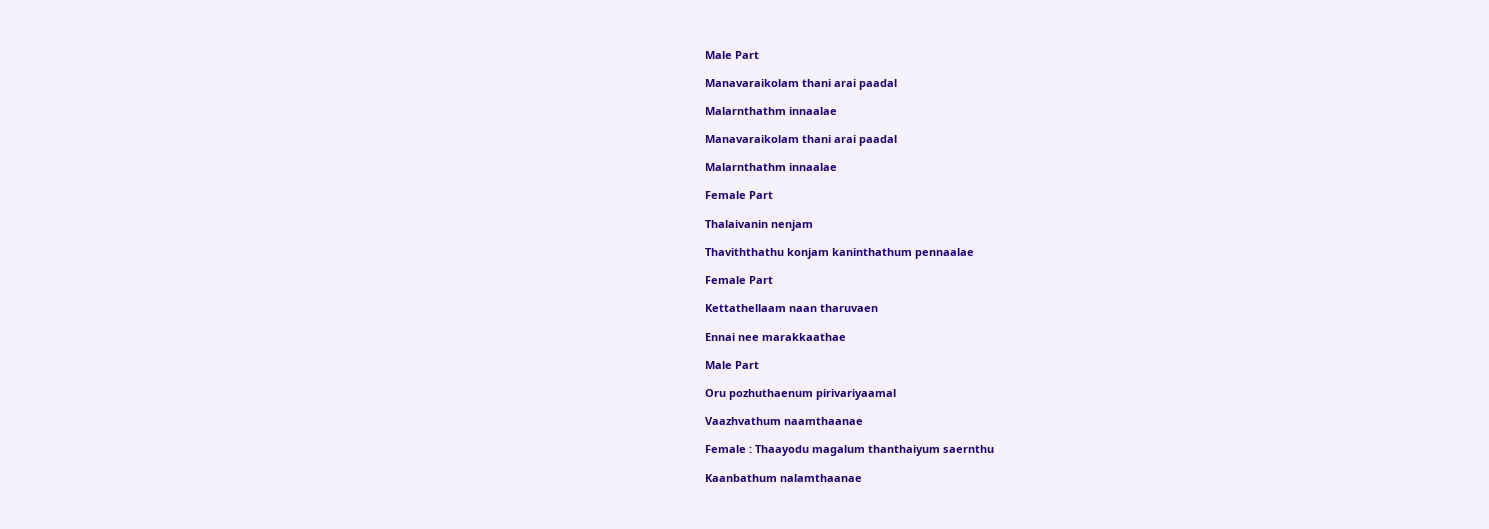Male Part

Manavaraikolam thani arai paadal

Malarnthathm innaalae

Manavaraikolam thani arai paadal

Malarnthathm innaalae

Female Part

Thalaivanin nenjam

Thaviththathu konjam kaninthathum pennaalae

Female Part

Kettathellaam naan tharuvaen

Ennai nee marakkaathae

Male Part

Oru pozhuthaenum pirivariyaamal

Vaazhvathum naamthaanae

Female : Thaayodu magalum thanthaiyum saernthu

Kaanbathum nalamthaanae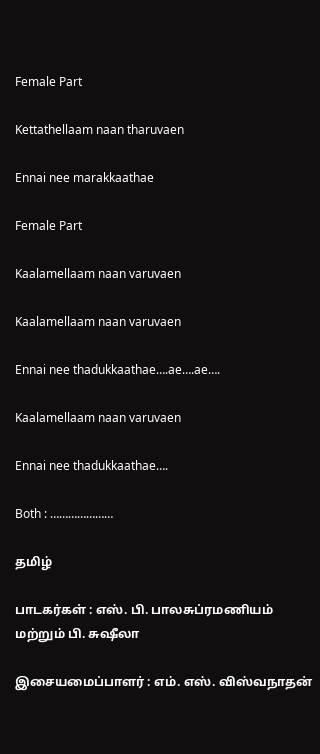Female Part

Kettathellaam naan tharuvaen

Ennai nee marakkaathae

Female Part

Kaalamellaam naan varuvaen

Kaalamellaam naan varuvaen

Ennai nee thadukkaathae….ae….ae….

Kaalamellaam naan varuvaen

Ennai nee thadukkaathae….

Both : …………………

தமிழ்

பாடகர்கள் : எஸ். பி. பாலசுப்ரமணியம் மற்றும் பி. சுஷீலா

இசையமைப்பாளர் : எம். எஸ். விஸ்வநாதன்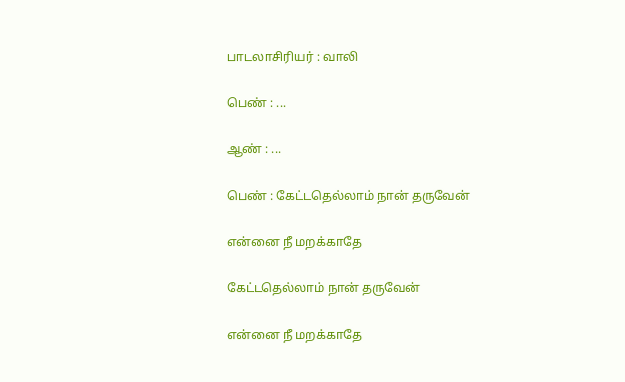பாடலாசிரியர் : வாலி

பெண் : ...

ஆண் : ...

பெண் : கேட்டதெல்லாம் நான் தருவேன்

என்னை நீ மறக்காதே

கேட்டதெல்லாம் நான் தருவேன்

என்னை நீ மறக்காதே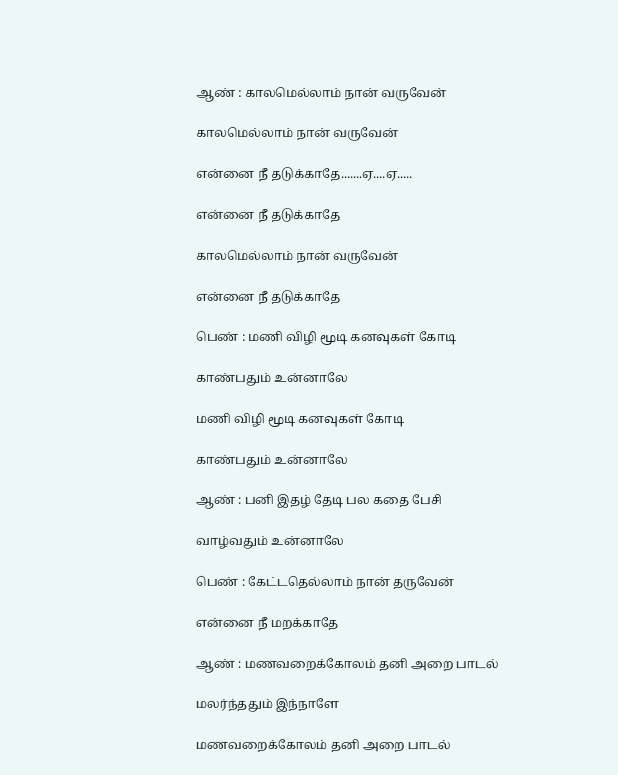ஆண் : காலமெல்லாம் நான் வருவேன்

காலமெல்லாம் நான் வருவேன்

என்னை நீ தடுக்காதே.......ஏ....ஏ.....

என்னை நீ தடுக்காதே

காலமெல்லாம் நான் வருவேன்

என்னை நீ தடுக்காதே

பெண் : மணி விழி மூடி கனவுகள் கோடி

காண்பதும் உன்னாலே

மணி விழி மூடி கனவுகள் கோடி

காண்பதும் உன்னாலே

ஆண் : பனி இதழ் தேடி பல கதை பேசி

வாழ்வதும் உன்னாலே

பெண் : கேட்டதெல்லாம் நான் தருவேன்

என்னை நீ மறக்காதே

ஆண் : மணவறைக்கோலம் தனி அறை பாடல்

மலர்ந்ததும் இந்நாளே

மணவறைக்கோலம் தனி அறை பாடல்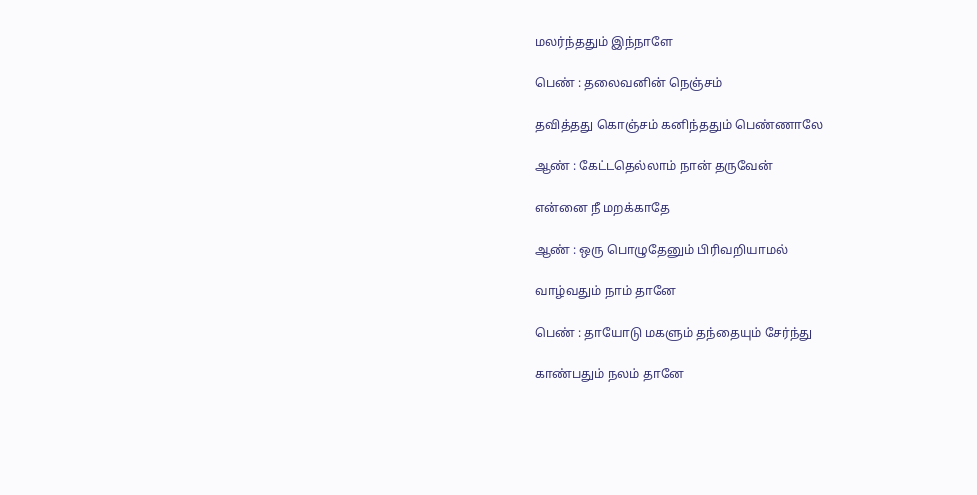மலர்ந்ததும் இந்நாளே

பெண் : தலைவனின் நெஞ்சம்

தவித்தது கொஞ்சம் கனிந்ததும் பெண்ணாலே

ஆண் : கேட்டதெல்லாம் நான் தருவேன்

என்னை நீ மறக்காதே

ஆண் : ஒரு பொழுதேனும் பிரிவறியாமல்

வாழ்வதும் நாம் தானே

பெண் : தாயோடு மகளும் தந்தையும் சேர்ந்து

காண்பதும் நலம் தானே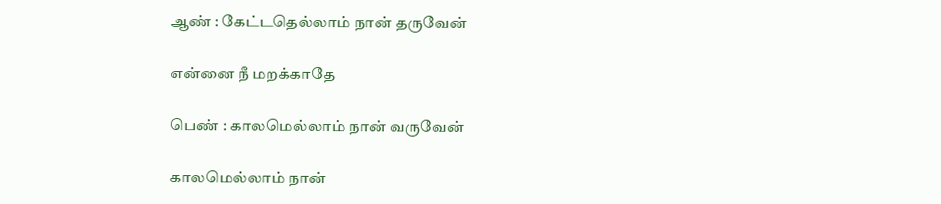ஆண் : கேட்டதெல்லாம் நான் தருவேன்

என்னை நீ மறக்காதே

பெண் : காலமெல்லாம் நான் வருவேன்

காலமெல்லாம் நான்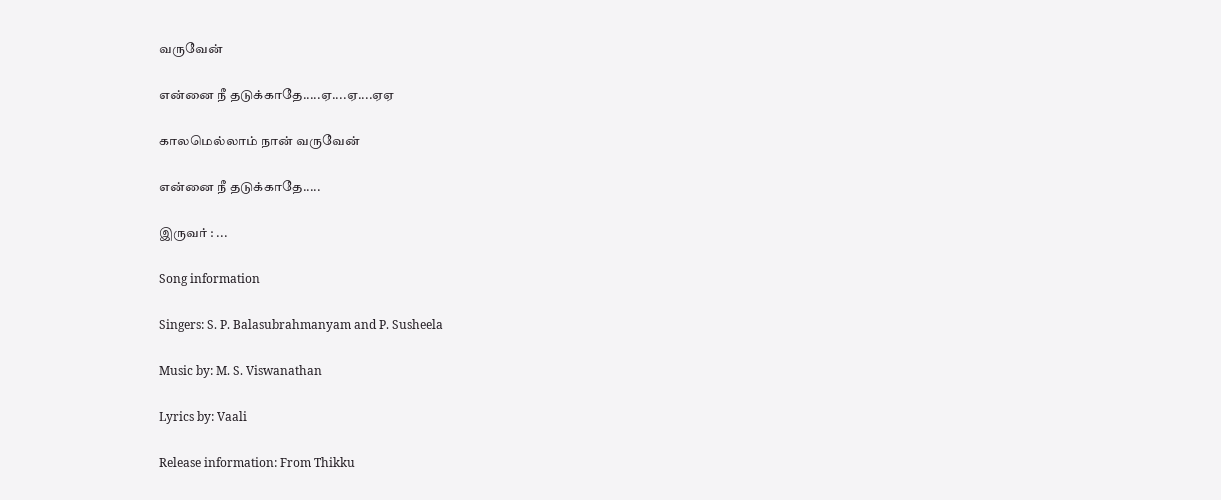வருவேன்

என்னை நீ தடுக்காதே.....ஏ....ஏ....ஏஏ

காலமெல்லாம் நான் வருவேன்

என்னை நீ தடுக்காதே.....

இருவர் : ...

Song information

Singers: S. P. Balasubrahmanyam and P. Susheela

Music by: M. S. Viswanathan

Lyrics by: Vaali

Release information: From Thikku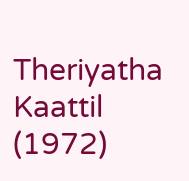Theriyatha Kaattil (1972)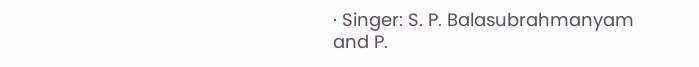· Singer: S. P. Balasubrahmanyam and P.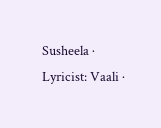Susheela · Lyricist: Vaali ·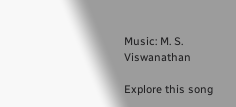Music: M. S. Viswanathan

Explore this song